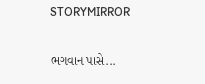STORYMIRROR

ભગવાન પાસે...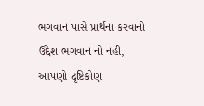ભગવાન પાસે પ્રાર્થના કરવાનો ઉદ્દેશ ભગવાન નો નહી, આપણો દૃષ્ટિકોણ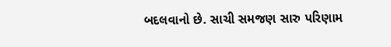બદલવાનો છે. સાચી સમજણ સારુ પરિણામ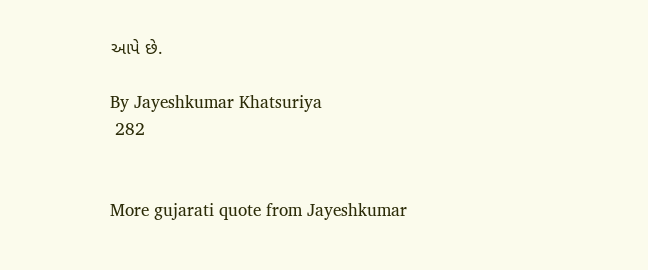આપે છે.

By Jayeshkumar Khatsuriya
 282


More gujarati quote from Jayeshkumar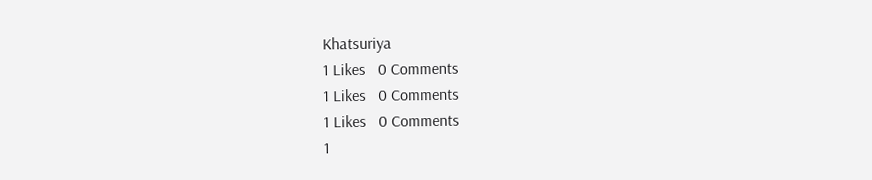Khatsuriya
1 Likes   0 Comments
1 Likes   0 Comments
1 Likes   0 Comments
1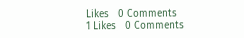Likes   0 Comments
1 Likes   0 Comments